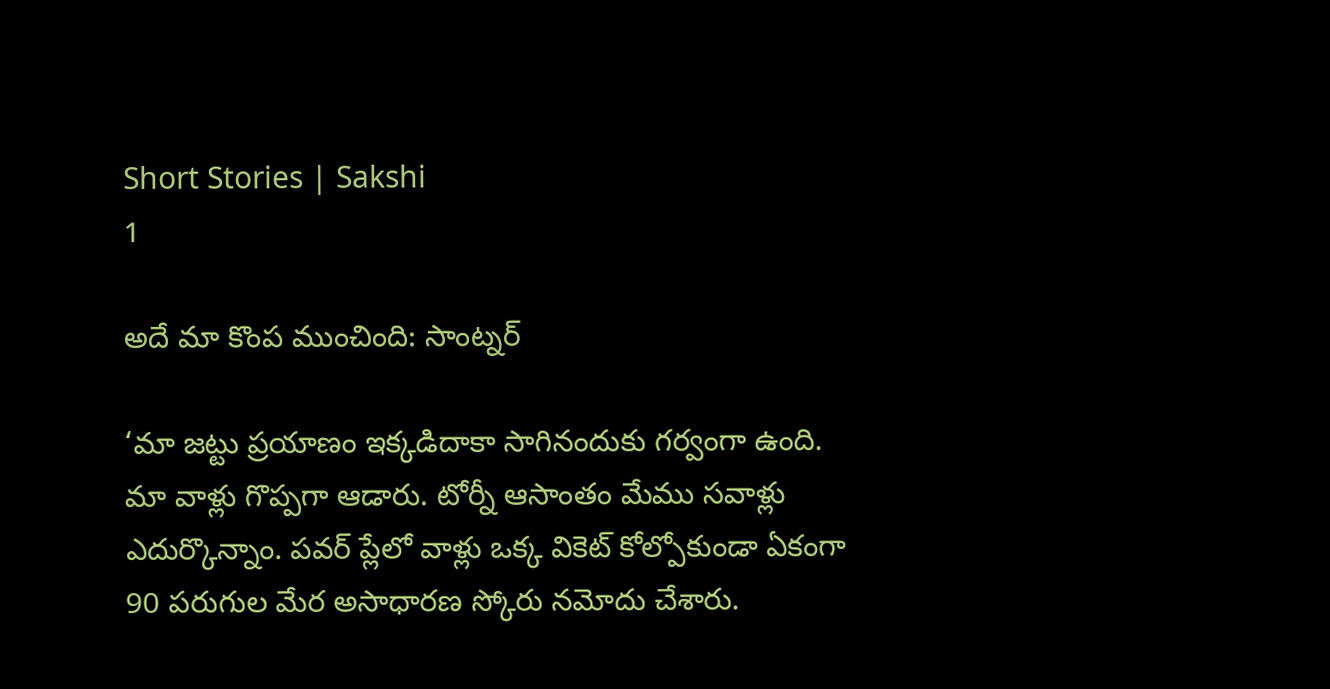Short Stories | Sakshi
1

అదే మా కొంప ముంచింది: సాంట్నర్‌

‘మా జట్టు ప్రయాణం ఇక్కడిదాకా సాగినందుకు గర్వంగా ఉంది. మా వాళ్లు గొప్పగా ఆడారు. టోర్నీ ఆసాంతం మేము సవాళ్లు ఎదుర్కొన్నాం. పవర్‌ ప్లేలో వాళ్లు ఒక్క వికెట్‌ కోల్పోకుండా ఏకంగా 90 పరుగుల మేర అసాధారణ స్కోరు నమోదు చేశారు.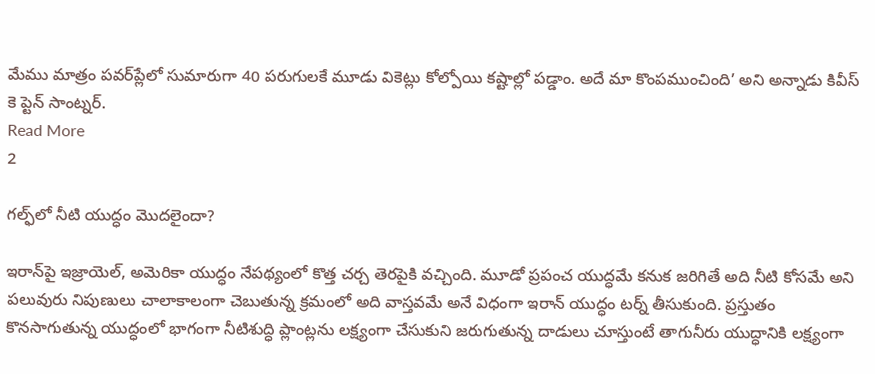మేము మాత్రం పవర్‌ప్లేలో సుమారుగా 40 పరుగులకే మూడు వికెట్లు కోల్పోయి కష్టాల్లో పడ్డాం. అదే మా కొంపముంచింది’ అని అన్నాడు కివీస్‌ కె ప్టెన్‌ సాంట్నర్‌.
Read More
2

గల్ఫ్‌లో నీటి యుద్ధం మొదలైందా?

ఇరాన్‌పై ఇజ్రాయెల్‌, అమెరికా యుద్ధం నేపథ్యంలో కొత్త చర్చ తెరపైకి వచ్చింది. మూడో ప్రపంచ యుద్ధమే కనుక జరిగితే అది నీటి కోసమే అని పలువురు నిపుణులు చాలాకాలంగా చెబుతున్న క్రమంలో అది వాస్తవమే అనే విధంగా ఇరాన్‌ యుద్ధం టర్న్‌ తీసుకుంది. ప్రస్తుతం కొనసాగుతున్న యుద్ధంలో భాగంగా నీటిశుద్ధి ప్లాంట్లను లక్ష్యంగా చేసుకుని జరుగుతున్న దాడులు చూస్తుంటే తాగునీరు యుద్ధానికి లక్ష్యంగా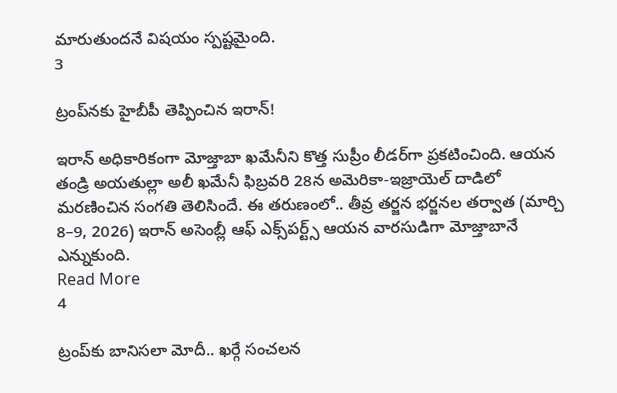మారుతుందనే విషయం స్పష్టమైంది.
3

ట్రంప్‌నకు హైబీపీ తెప్పించిన ఇరాన్!

ఇరాన్ అధికారికంగా మోజ్తాబా ఖమేనీని కొత్త సుప్రీం లీడర్‌గా ప్రకటించింది. ఆయన తండ్రి అయతుల్లా అలీ ఖమేనీ ఫిబ్రవరి 28న అమెరికా-ఇజ్రాయెల్ దాడిలో మరణించిన సంగతి తెలిసిందే. ఈ తరుణంలో.. తీవ్ర తర్జన భర్జనల తర్వాత (మార్చి 8–9, 2026) ఇరాన్ అసెంబ్లీ ఆఫ్ ఎక్స్‌పర్ట్స్ ఆయన వారసుడిగా మోజ్తాబానే ఎన్నుకుంది.
Read More
4

ట్రంప్‌కు బానిసలా మోదీ.. ఖర్గే సంచలన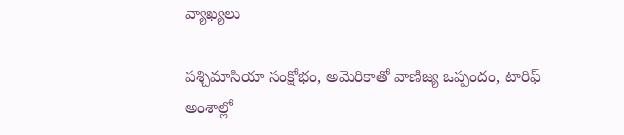వ్యాఖ్యలు

పశ్చిమాసియా సంక్షోభం, అమెరికాతో వాణిజ్య ఒప్పందం, టారిఫ్‌ అంశాల్లో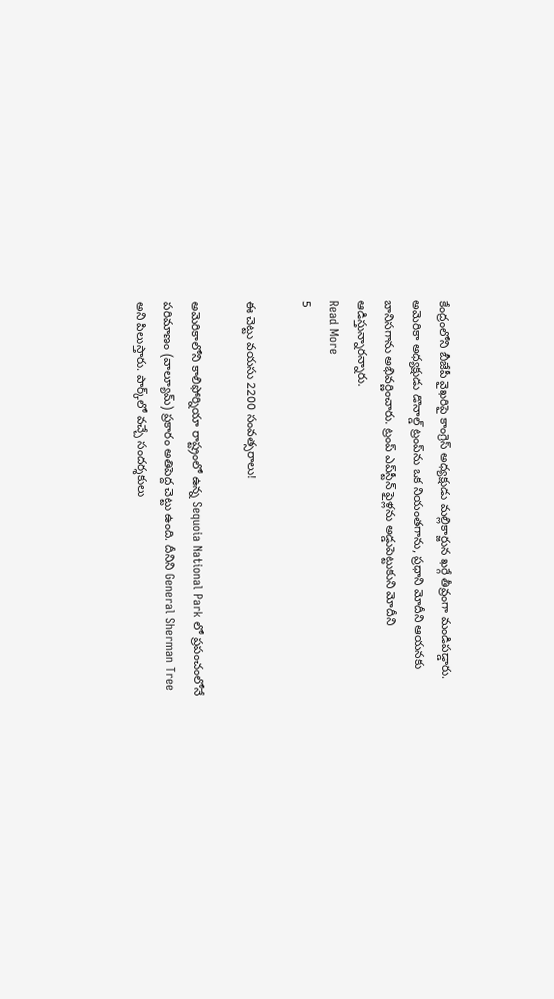కేంద్రంలోని బీజేపీ వైఖరిపై కాంగ్రెస్‌ అధ్యక్షుడు మల్లికార్జున ఖర్గే తీవ్రంగా మండిపడ్డారు. అమెరికా అధ్యక్షుడు డొనాల్డ్‌ ట్రంప్‌ను ఒక నియంతగాను, ప్రధాని మోదీని ఆయనకు బానిసగాను అభివర్ణించారు. ట్రంప్‌ ఎప్‌స్టీన్‌ ఫైళ్లను అడ్డుపెట్టుకుని మోదీని ఆడిస్తున్నారన్నారు.
Read More
5

ఈ చెట్టు వయసు 2200 సంవత్సరాలు!

అమెరికాలోని కాలిఫోర్నియా రాష్ట్రంలో ఉన్న Sequoia National Park లో ప్రపంచంలోనే పరిమాణం (వాల్యూమ్‌) ప్రకారం అతిపెద్ద చెట్టు ఉంది. దీనిని General Sherman Tree అని పిలుస్తారు. పార్క్‌లో వచ్చే సందర్శకులు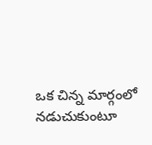ఒక చిన్న మార్గంలో నడుచుకుంటూ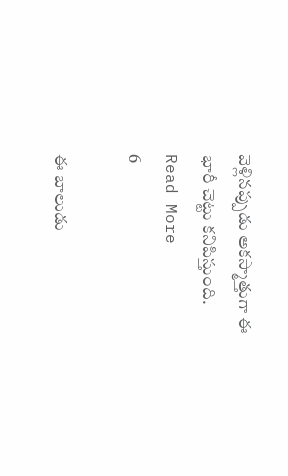వెళ్లినప్పుడు అకస్మాత్తుగా ఈ భారీ చెట్టు కనిపిస్తుంది.
Read More
6

ఈ బాలుడు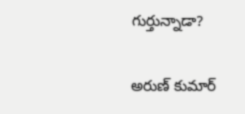గుర్తున్నాడా?

అరుణ్ కుమార్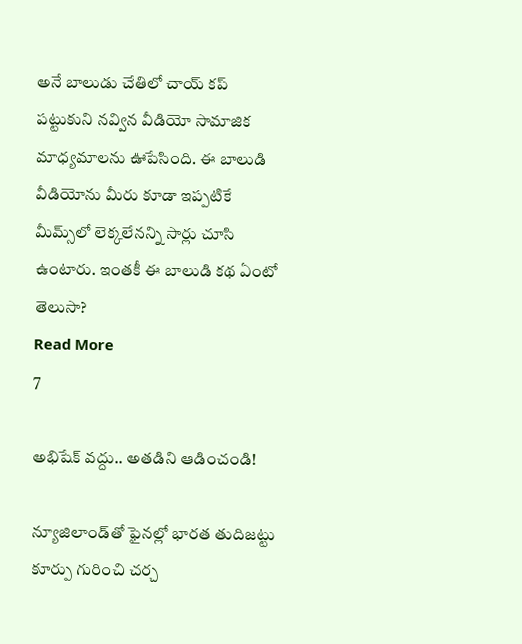అనే బాలుడు చేతిలో చాయ్‌ కప్‌ పట్టుకుని నవ్విన వీడియో సామాజిక మాధ్యమాలను ఊపేసింది. ఈ బాలుడి వీడియోను మీరు కూడా ఇప్పటికే మీమ్స్‌లో లెక్కలేనన్ని సార్లు చూసి ఉంటారు. ఇంత‌కీ ఈ బాలుడి కథ ఏంటో తెలుసా?
Read More
7

అభిషేక్‌ వద్దు.. అతడిని ఆడించండి!

న్యూజిలాండ్‌తో ఫైనల్లో భారత తుదిజట్టు కూర్పు గురించి చర్చ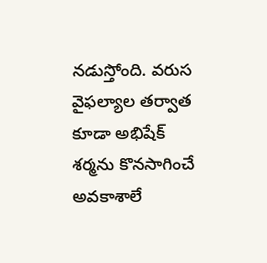నడుస్తోంది. వరుస వైఫల్యాల తర్వాత కూడా అభిషేక్‌ శర్మను కొనసాగించే అవకాశాలే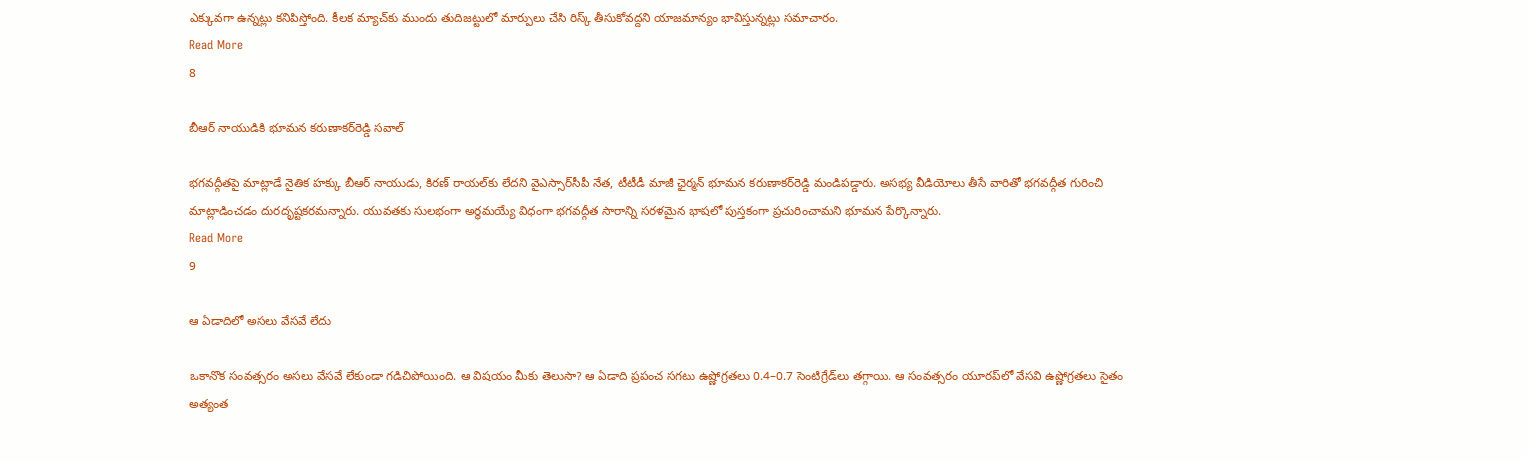ఎక్కువగా ఉన్నట్లు కనిపిస్తోంది. కీలక మ్యాచ్‌కు ముందు తుదిజట్టులో మార్పులు చేసి రిస్క్ తీసుకోవద్దని యాజమాన్యం భావిస్తున్నట్లు సమాచారం.
Read More
8

బీఆర్‌ నాయుడికి భూమన కరుణాకర్‌రెడ్డి సవాల్‌

భగవద్గీతపై మాట్లాడే నైతిక హక్కు బీఆర్‌ నాయుడు, కిర‌ణ్ రాయ‌ల్‌కు లేదని వైఎస్సార్‌సీపీ నేత, టీటీడీ మాజీ ఛైర్మన్‌ భూమన కరుణాకర్‌రెడ్డి మండిపడ్డారు. అసభ్య వీడియోలు తీసే వారితో భగవద్గీత గురించి మాట్లాడించడం దురదృష్టకరమన్నారు. యువతకు సులభంగా అర్థమయ్యే విధంగా భగవద్గీత సారాన్ని సరళమైన భాషలో పుస్తకంగా ప్రచురించామని భూమన పేర్కొన్నారు.
Read More
9

ఆ ఏడాదిలో అసలు వేసవే లేదు

ఒకానొక సంవత్సరం అసలు వేసవే లేకుండా గడిచిపోయింది. ఆ విషయం మీకు తెలుసా? ఆ ఏడాది ప్రపంచ సగటు ఉష్ణోగ్రతలు 0.4–0.7 సెంటిగ్రేడ్‌లు తగ్గాయి. ఆ సంవత్సరం యూరప్‌లో వేసవి ఉష్ణోగ్రతలు సైతం అత్యంత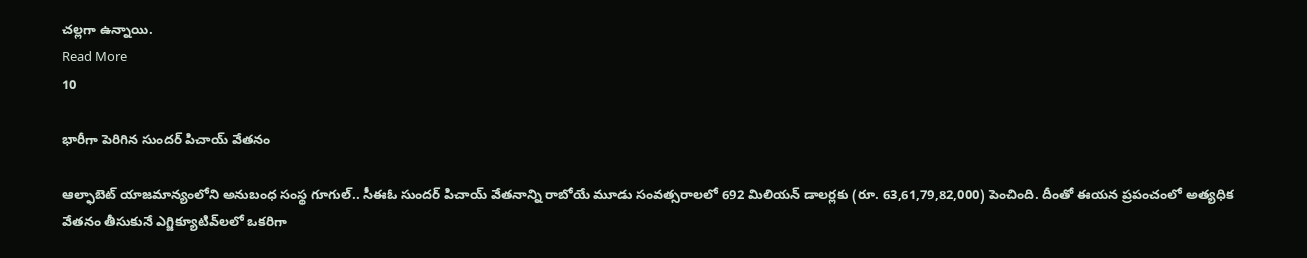చల్లగా ఉన్నాయి.
Read More
10

భారీగా పెరిగిన సుందర్ పిచాయ్ వేతనం

ఆల్ఫాబెట్ యాజమాన్యంలోని అనుబంధ సంస్థ గూగుల్.. సీఈఓ సుందర్ పిచాయ్ వేతనాన్ని రాబోయే మూడు సంవత్సరాలలో 692 మిలియన్ డాలర్లకు (రూ. 63,61,79,82,000) పెంచింది. దీంతో ఈయన ప్రపంచంలో అత్యధిక వేతనం తీసుకునే ఎగ్జిక్యూటివ్‌లలో ఒకరిగా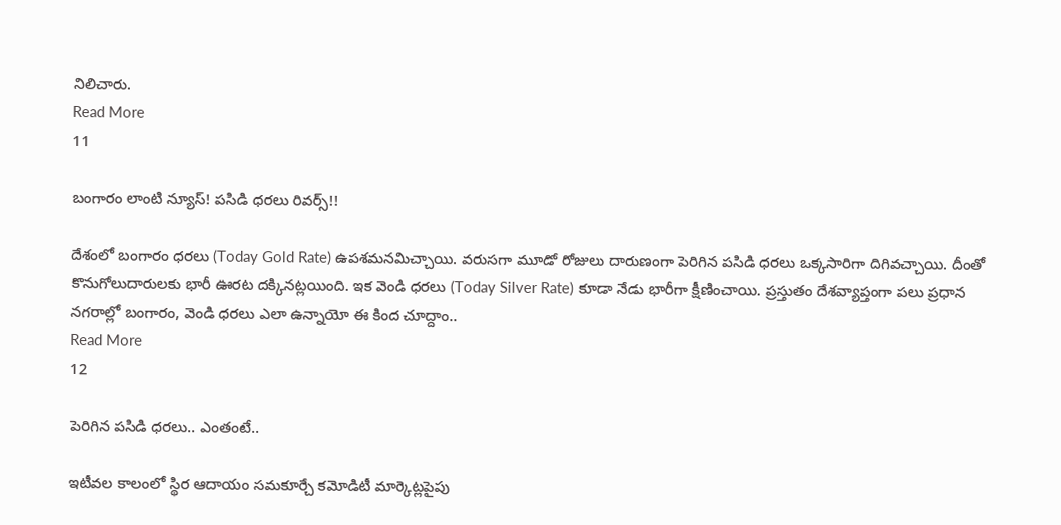నిలిచారు.
Read More
11

బంగారం లాంటి న్యూస్‌! పసిడి ధరలు రివర్స్‌!!

దేశంలో బంగారం ధరలు (Today Gold Rate) ఉపశమనమిచ్చాయి. వరుసగా మూడో రోజులు దారుణంగా పెరిగిన పసిడి ధరలు ఒక్కసారిగా దిగివచ్చాయి. దీంతో కొనుగోలుదారులకు భారీ ఊరట దక్కినట్లయింది. ఇక వెండి ధరలు (Today Silver Rate) కూడా నేడు భారీగా క్షీణించాయి. ప్రస్తుతం దేశవ్యాప్తంగా పలు ప్రధాన నగరాల్లో బంగారం, వెండి ధరలు ఎలా ఉన్నాయో ఈ కింద చూద్దాం..
Read More
12

పెరిగిన పసిడి ధరలు.. ఎంతంటే..

ఇటీవల కాలంలో స్థిర ఆదాయం సమకూర్చే కమోడిటీ మార్కెట్లపైపు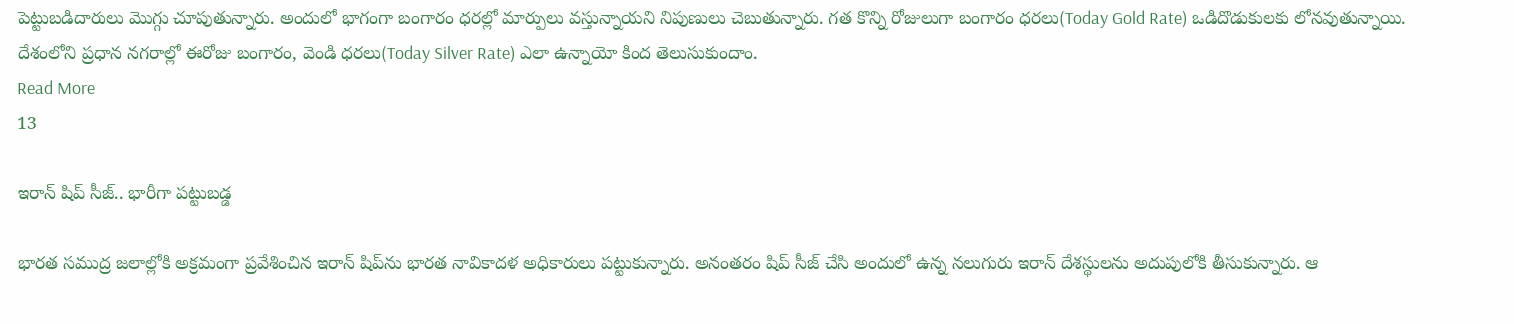పెట్టుబడిదారులు మొగ్గు చూపుతున్నారు. అందులో భాగంగా బంగారం ధరల్లో మార్పులు వస్తున్నాయని నిపుణులు చెబుతున్నారు. గత కొన్ని రోజులుగా బంగారం ధరలు(Today Gold Rate) ఒడిదొడుకులకు లోనవుతున్నాయి. దేశంలోని ప్రధాన నగరాల్లో ఈరోజు బంగారం, వెండి ధరలు(Today Silver Rate) ఎలా ఉన్నాయో కింద తెలుసుకుందాం.
Read More
13

ఇరాన్ షిప్ సీజ్.. భారీగా పట్టుబడ్డ

భారత సముద్ర జలాల్లోకి అక్రమంగా ప్రవేశించిన ఇరాన్ షిప్‌ను భారత నావికాదళ అధికారులు పట్టుకున్నారు. అనంతరం షిప్ సీజ్ చేసి అందులో ఉన్న నలుగురు ఇరాన్ దేశస్థులను అదుపులోకి తీసుకున్నారు. ఆ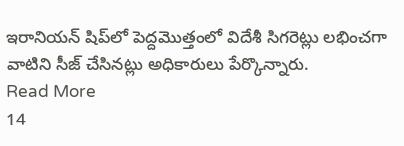ఇరానియన్ షిప్‌లో పెద్దమెుత్తంలో విదేశీ సిగరెట్లు‍ లభించగా వాటిని సీజ్ చేసినట్లు అధికారులు పేర్కొన్నారు.
Read More
14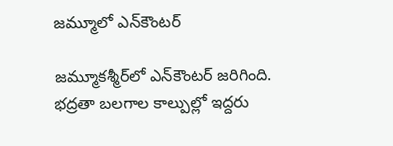జమ్మూలో ఎన్‌కౌంటర్

జమ్మూకశ్మీర్‌లో ఎన్‌కౌంటర్‌ జరిగింది. భద్రతా బలగాల కాల్పుల్లో ఇద్దరు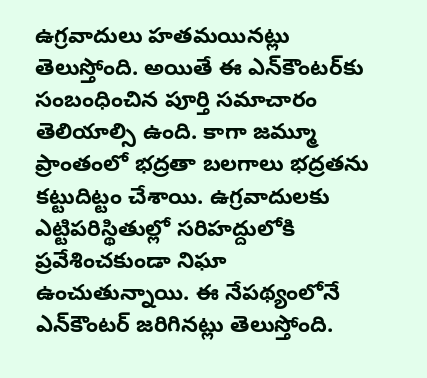ఉగ్రవాదులు హతమయినట్లు తెలుస్తోంది. అయితే ఈ ఎన్‌కౌంటర్‌కు సంబంధించిన పూర్తి సమాచారం తెలియాల్సి ఉంది. కాగా జమ్మూ ప్రాంతంలో భద్రతా బలగాలు భద్రతను కట్టుదిట్టం చేశాయి. ఉగ్రవాదులకు ఎట్టిపరిస్థితుల్లో సరిహద్దులోకి ప్రవేశించకుండా నిఘా ఉంచుతున్నాయి. ఈ నేపథ్యంలోనే ఎన్‌కౌంటర్ జరిగినట్లు తెలుస్తోంది.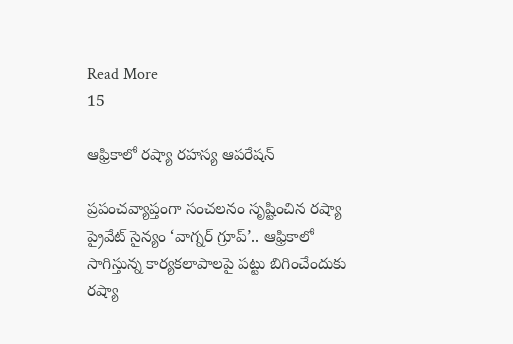Read More
15

ఆఫ్రికాలో రష్యా రహస్య ఆపరేషన్

ప్రపంచవ్యాప్తంగా సంచలనం సృష్టించిన రష్యా ప్రైవేట్ సైన్యం ‘వాగ్నర్ గ్రూప్’.. ఆఫ్రికాలో సాగిస్తున్న కార్యకలాపాలపై పట్టు బిగించేందుకు రష్యా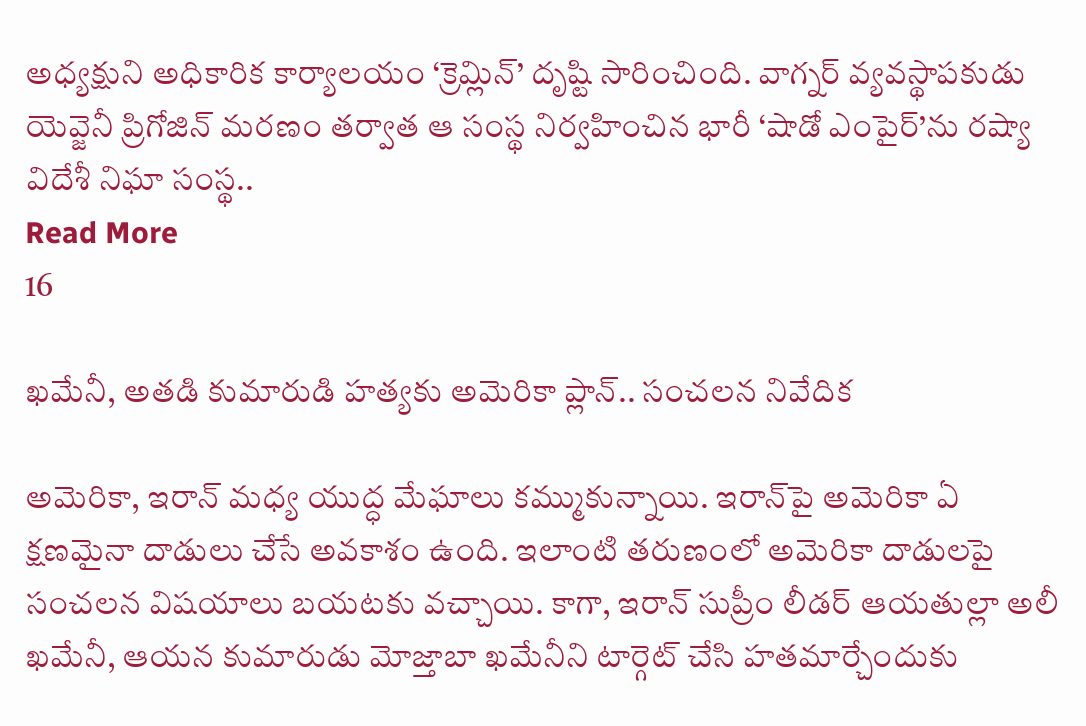అధ్యక్షుని అధికారిక కార్యాలయం ‘క్రెమ్లిన్’ దృష్టి సారించింది. వాగ్నర్ వ్యవస్థాపకుడు యెవ్జెనీ ప్రిగోజిన్ మరణం తర్వాత ఆ సంస్థ నిర్వహించిన భారీ ‘షాడో ఎంపైర్’ను రష్యా విదేశీ నిఘా సంస్థ..
Read More
16

ఖమేనీ, అతడి కుమారుడి హత్యకు అమెరికా ప్లాన్‌.. సంచలన నివేదిక

అమెరికా, ఇరాన్ మధ్య యుద్ధ మేఘాలు కమ్ముకున్నాయి. ఇరాన్‌పై అమెరికా ఏ క్షణమైనా దాడులు చేసే అవకాశం ఉంది. ఇలాంటి తరుణంలో అమెరికా దాడులపై సంచలన విషయాలు బయటకు వచ్చాయి. కాగా, ఇరాన్ సుప్రీం లీడర్ ఆయతుల్లా అలీ ఖమేనీ, ఆయన కుమారుడు మోజ్తాబా ఖమేనీని టార్గెట్‌ చేసి హతమార్చేందుకు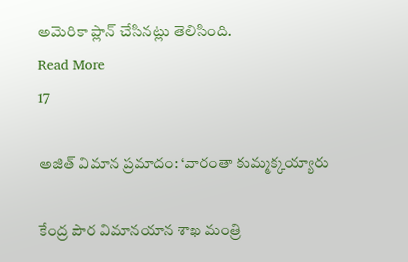అమెరికా ప్లాన్ చేసినట్లు తెలిసింది.
Read More
17

అజిత్‌ విమాన ప్రమాదం: ‘వారంతా కుమ్మక్కయ్యారు

కేంద్ర పౌర విమానయాన శాఖ మంత్రి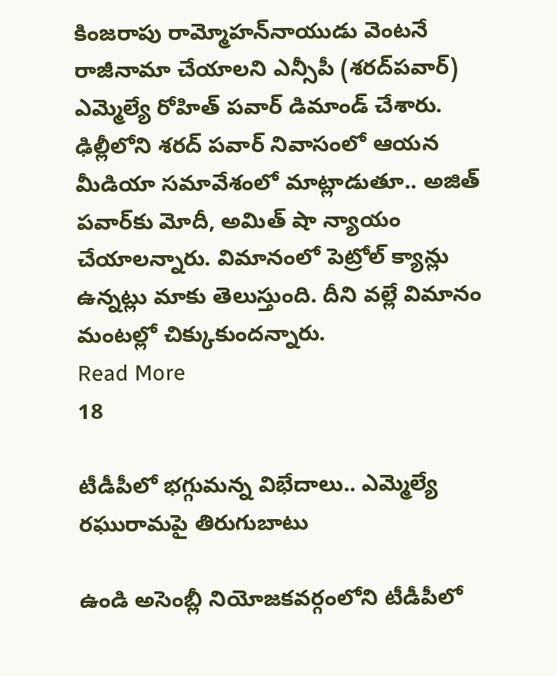కింజరాపు రామ్మోహన్‌నాయుడు వెంటనే రాజీనామా చేయాలని ఎన్సీపీ (శరద్‌పవార్‌) ఎమ్మెల్యే రోహిత్‌ పవార్‌ డిమాండ్‌ చేశారు. ఢిల్లీలోని శరద్ పవార్ నివాసంలో ఆయన మీడియా సమావేశంలో మాట్లాడుతూ.. అజిత్‌ పవార్‌కు మోదీ, అమిత్‌ షా న్యాయం చేయాలన్నారు. విమానంలో పెట్రోల్‌ క్యాన్లు ఉన్నట్లు మాకు తెలుస్తుంది. దీని వల్లే విమానం మంటల్లో చిక్కుకుందన్నారు.
Read More
18

టీడీపీలో భగ్గుమన్న విభేదాలు.. ఎమ్మెల్యే రఘురామపై తిరుగుబాటు

ఉండి అసెంబ్లీ నియోజకవర్గంలోని టీడీపీలో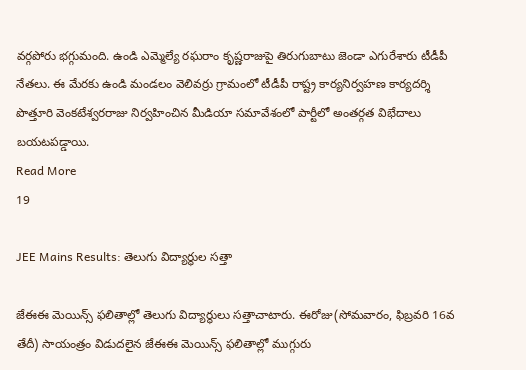వర్గపోరు భగ్గుమంది. ఉండి ఎమ్మెల్యే రఘరాం కృష్ణరాజుపై తిరుగుబాటు జెండా ఎగురేశారు టీడీపీ నేతలు. ఈ మేరకు ఉండి మండలం వెలివర్రు గ్రామంలో టీడీపీ రాష్ట్ర కార్యనిర్వహణ కార్యదర్శి పొత్తూరి వెంకటేశ్వరరాజు నిర్వహించిన మీడియా సమావేశంలో పార్టీలో అంతర్గత విభేదాలు బయటపడ్డాయి.
Read More
19

JEE Mains Results: తెలుగు విద్యార్థుల సత్తా

జేఈఈ మెయిన్స్‌ ఫలితాల్లో తెలుగు విద్యార్థులు సత్తాచాటారు. ఈరోజు(సోమవారం, ఫిబ్రవరి 16వ తేదీ) సాయంత్రం విడుదలైన జేఈఈ మెయిన్స్‌ ఫలితాల్లో ముగ్గురు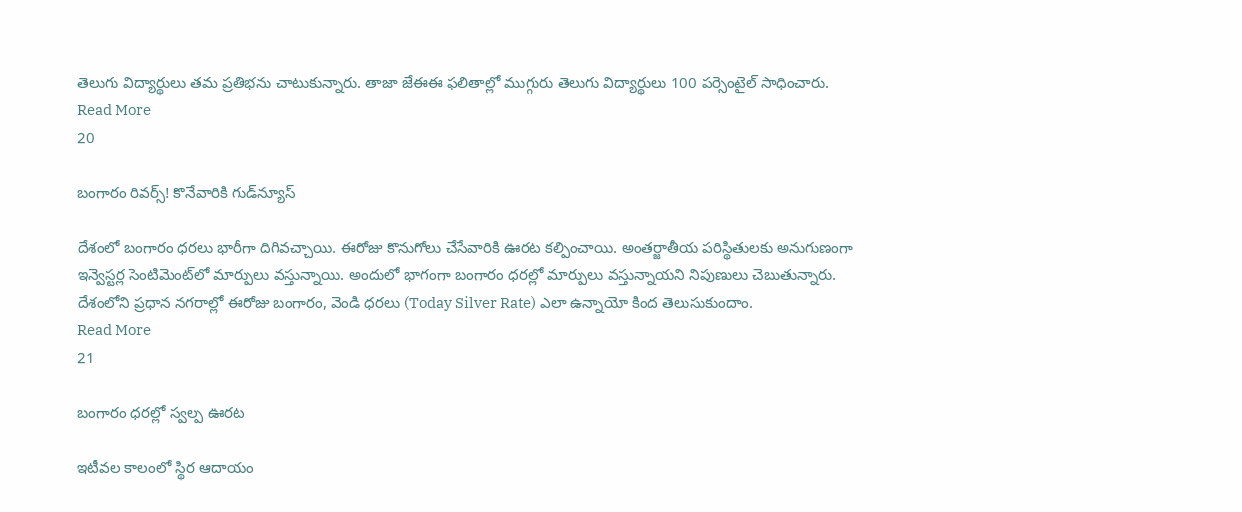తెలుగు విద్యార్థులు తమ ప్రతిభను చాటుకున్నారు. తాజా జేఈఈ ఫలితాల్లో ముగ్గురు తెలుగు విద్యార్థులు 100 పర్సెంటైల్‌ సాధించారు.
Read More
20

బంగారం రివర్స్‌! కొనేవారికి గుడ్‌న్యూస్‌

దేశంలో బంగారం ధరలు భారీగా దిగివచ్చాయి. ఈరోజు కొనుగోలు చేసేవారికి ఊరట కల్పించాయి. అంతర్జాతీయ పరిస్థితులకు అనుగుణంగా ఇన్వెస్టర్ల సెంటిమెంట్‌లో మార్పులు వస్తున్నాయి. అందులో భాగంగా బంగారం ధరల్లో మార్పులు వస్తున్నాయని నిపుణులు చెబుతున్నారు. దేశంలోని ప్రధాన నగరాల్లో ఈరోజు బంగారం, వెండి ధరలు (Today Silver Rate) ఎలా ఉన్నాయో కింద తెలుసుకుందాం.
Read More
21

బంగారం ధరల్లో స్వల్ప ఊరట

ఇటీవల కాలంలో స్థిర ఆదాయం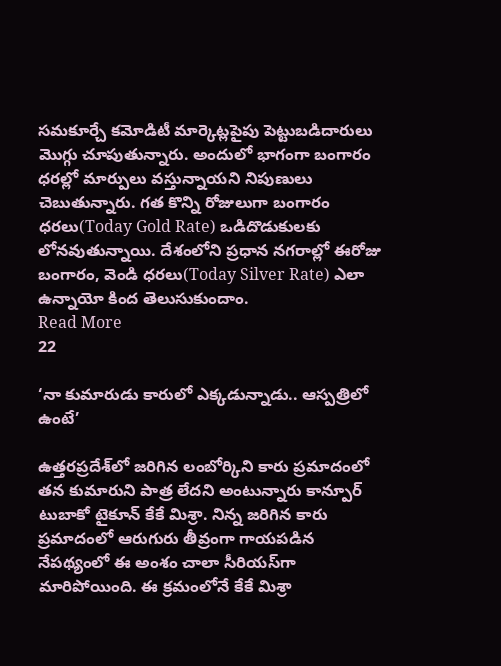సమకూర్చే కమోడిటీ మార్కెట్లపైపు పెట్టుబడిదారులు మొగ్గు చూపుతున్నారు. అందులో భాగంగా బంగారం ధరల్లో మార్పులు వస్తున్నాయని నిపుణులు చెబుతున్నారు. గత కొన్ని రోజులుగా బంగారం ధరలు(Today Gold Rate) ఒడిదొడుకులకు లోనవుతున్నాయి. దేశంలోని ప్రధాన నగరాల్లో ఈరోజు బంగారం, వెండి ధరలు(Today Silver Rate) ఎలా ఉన్నాయో కింద తెలుసుకుందాం.
Read More
22

‘నా కుమారుడు కారులో ఎక్కడున్నాడు.. ఆస్పత్రిలో ఉంటే’

ఉత్తరప్రదేశ్‌లో జరిగిన లంబోర్కిని కారు ప్రమాదంలో తన కుమారుని పాత్ర లేదని అంటున్నారు కాన్పూర్‌ టుబాకో టైకూన్‌ కేకే మిశ్రా. నిన్న జరిగిన కారు ప్రమాదంలో ఆరుగురు తీవ్రంగా గాయపడిన నేపథ్యంలో ఈ అంశం చాలా సీరియస్‌గా మారిపోయింది. ఈ క్రమంలోనే కేకే మిశ్రా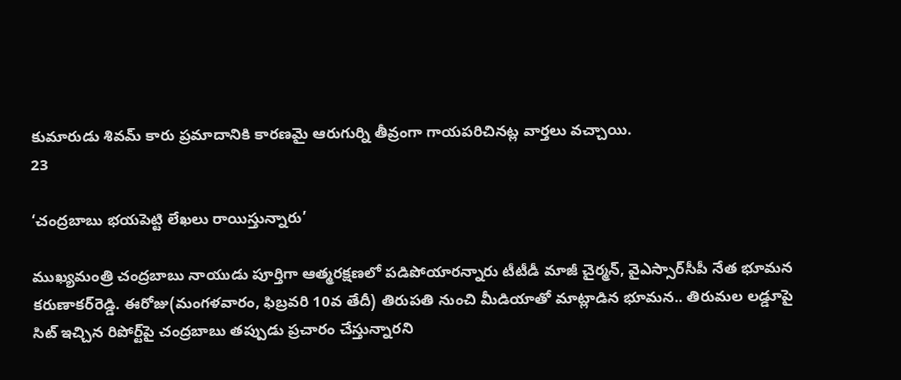కుమారుడు శివమ్‌ కారు ప్రమాదానికి కారణమై ఆరుగుర్ని తీవ్రంగా గాయపరిచినట్ల వార్తలు వచ్చాయి.
23

‘చంద్రబాబు భయపెట్టి లేఖలు రాయిస్తున్నారు’

ముఖ్యమంత్రి చంద్రబాబు నాయుడు పూర్తిగా ఆత్మరక్షణలో పడిపోయారన్నారు టీటీడీ మాజీ చైర్మన్‌, వైఎస్సార్‌సీపీ నేత భూమన కరుణాకర్‌రెడ్డి. ఈరోజు(మంగళవారం, ఫిబ్రవరి 10వ తేదీ) తిరుపతి నుంచి మీడియాతో మాట్లాడిన భూమన.. తిరుమల లడ్డూపై సిట్‌ ఇచ్చిన రిపోర్ట్‌పై చంద్రబాబు తప్పుడు ప్రచారం చేస్తున్నారని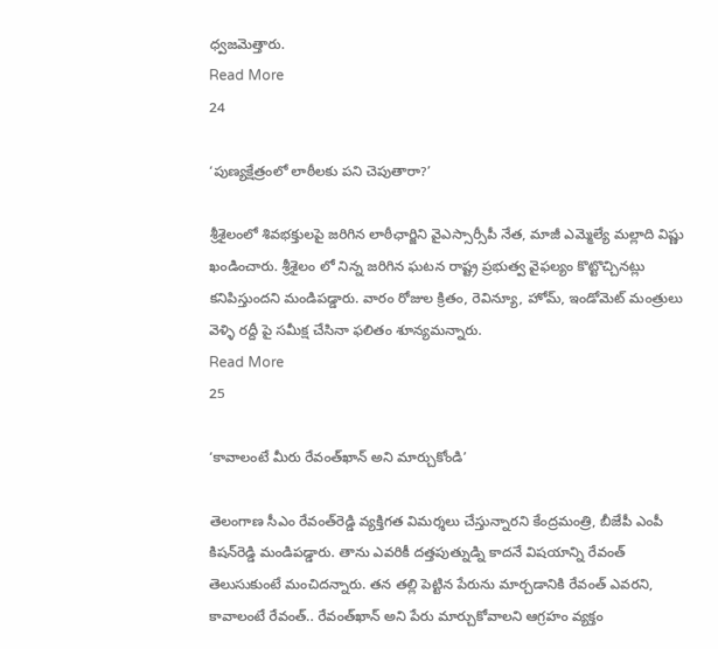ధ్వజమెత్తారు.
Read More
24

‘పుణ్యక్షేత్రంలో లాఠీలకు పని చెపుతారా?’

శ్రీశైలంలో శివభక్తులపై జరిగిన లాఠీఛార్జిని వైఎస్సార్సీపీ నేత, మాజీ ఎమ్మెల్యే మల్లాది విష్ణు ఖండించారు. శ్రీశైలం లో నిన్న జరిగిన ఘటన రాష్ట్ర ప్రభుత్వ వైఫల్యం కొట్టొచ్చినట్లు కనిపిస్తుందని మండిపడ్డారు. వారం రోజుల క్రితం, రెవిన్యూ, హోమ్, ఇండోమెట్ మంత్రులు వెళ్ళి రద్దీ పై సమీక్ష చేసినా ఫలితం శూన్యమన్నారు.
Read More
25

‘కావాలంటే మీరు రేవంత్‌ఖాన్‌ అని మార్చుకోండి’

తెలంగాణ సీఎం రేవంత్‌రెడ్డి వ్యక్తిగత విమర్శలు చేస్తున్నారని కేంద్రమంత్రి, బీజేపీ ఎంపీ కిషన్‌రెడ్డి మండిపడ్డారు. తాను ఎవరికీ దత్తపుత్నుడ్ని కాదనే విషయాన్ని రేవంత్‌ తెలుసుకుంటే మంచిదన్నారు. తన తల్లి పెట్టిన పేరును మార్చడానికి రేవంత్‌ ఎవరని, కావాలంటే రేవంత్‌.. రేవంత్‌ఖాన్‌ అని పేరు మార్చుకోవాలని ఆగ్రహం వ్యక్తం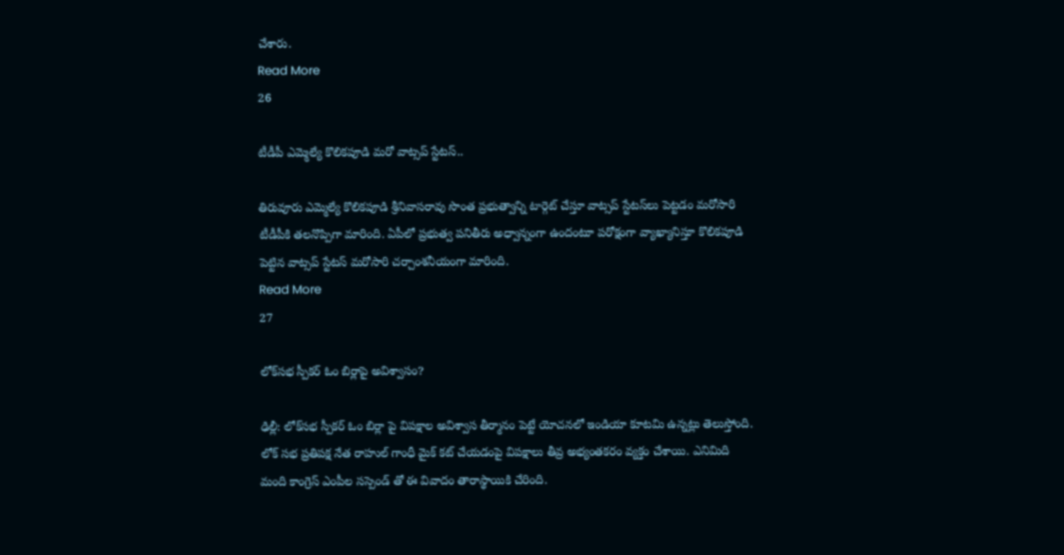చేశారు.
Read More
26

టీడీపీ ఎమ్మెల్యే కొలికపూడి మరో వాట్సప్ స్టేటస్‌..

తిరువూరు ఎమ్మెల్యే కొలికపూడి శ్రీనివాసరావు సొంత ప్రభుత్వాన్ని టార్గెట్ చేస్తూ వాట్సప్ స్టేటస్‌లు పెట్టడం మరోసారి టీడీపీకి తలనొప్పిగా మారింది. ఏపీలో ప్రభుత్వ పనితీరు అధ్వాన్నంగా ఉందంటూ పరోక్షంగా వ్యాఖ్యానిస్తూ కొలికపూడి పెట్టిన వాట్సప్‌ స్టేటస్‌ మరోసారి చర్చాంశనీయంగా మారింది.
Read More
27

లోక్‌సభ స్పీకర్‌ ఓం బిర్లాపై అవిశ్వాసం?

ఢిల్లీ: లోక్‌సభ స్పీకర్ ఓం బిర్లా పై విపక్షాల అవిశ్వాస తీర్మానం పెట్టే యోచనలో ఇండియా కూటమి ఉన్నట్లు తెలుస్తోంది. లోక్ సభ ప్రతిపక్ష నేత రాహుల్ గాంధీ మైక్ కట్ చేయడంపై విపక్షాలు తీవ్ర అభ్యంతకరం వ్యక్తం చేశాయి. ఎనిమిది మంది కాంగ్రెస్ ఎంపీల సస్పెండ్ తో ఈ వివాదం తారాస్థాయికి చేరింది.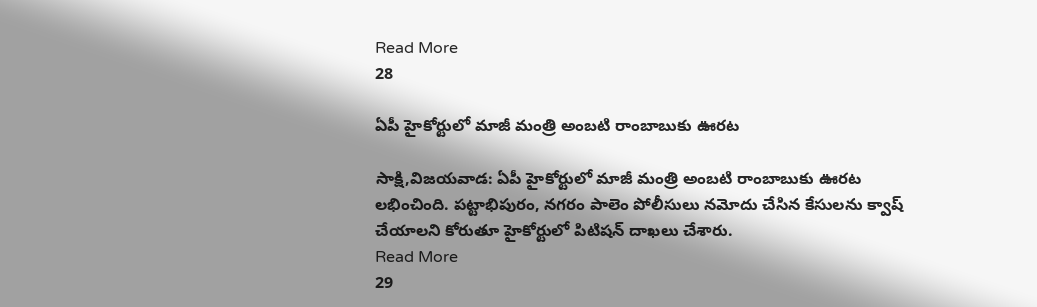Read More
28

ఏపీ హైకోర్టులో మాజీ మంత్రి అంబటి రాంబాబుకు ఊరట

సాక్షి,విజయవాడ: ఏపీ హైకోర్టులో మాజీ మంత్రి అంబటి రాంబాబుకు ఊరట లభించింది. పట్టాభిపురం, నగరం పాలెం పోలీసులు నమోదు చేసిన కేసులను క్వాష్ చేయాలని కోరుతూ హైకోర్టులో పిటిషన్‌ దాఖలు చేశారు.
Read More
29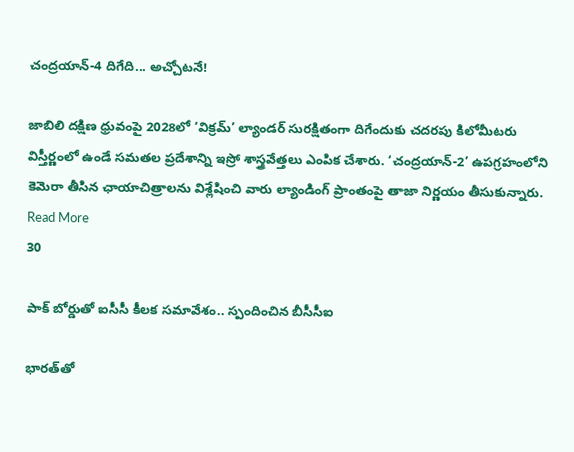చంద్రయాన్-4 దిగేది... అచ్చోటనే!

జాబిలి దక్షిణ ధ్రువంపై 2028లో ‘విక్రమ్’ ల్యాండర్ సురక్షితంగా దిగేందుకు చదరపు కిలోమీటరు విస్తీర్ణంలో ఉండే సమతల ప్రదేశాన్ని ఇస్రో శాస్త్రవేత్తలు ఎంపిక చేశారు. ‘చంద్రయాన్-2’ ఉపగ్రహంలోని కెమెరా తీసిన ఛాయాచిత్రాలను విశ్లేషించి వారు ల్యాండింగ్ ప్రాంతంపై తాజా నిర్ణయం తీసుకున్నారు.
Read More
30

పాక్‌ బోర్డుతో ఐసీసీ కీలక సమావేశం.. స్పందించిన బీసీసీఐ

భారత్‌తో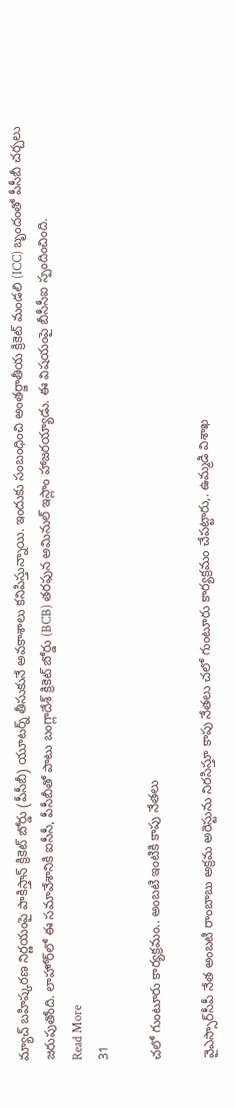మ్యాచ్‌ బహిష్కరణ నిర్ణయంపై పాకిస్తాన్‌ క్రికెట్‌ బోర్డు (పీసీబీ) యూటర్న్‌ తీసుకునే అవకాశాలు కనిపిస్తున్నాయి. ఇందుకు సంబంధించి అంతర్జాతీయ క్రికెట్‌ మండలి (ICC) బృందంతో పీసీబీ చర్చలు జరుపుతోంది. లాహోర్‌లో ఈ సమావేశానికి ఐసీసీ, పీసీబీతో పాటు బంగ్లాదేశ్‌ క్రికెట్‌ బోర్డు (BCB) తరఫున అమినుల్‌ ఇస్లాం హాజరయ్యాడు. ఈ విషయంపై బీసీసీఐ స్పందించింది.
Read More
31

చలో గుంటూరు కార్యక్రమం.. అంబటి ఇంటికి కాపు నేతలు

వైఎస్సార్‌సీపీ నేత అంబటి రాంబాబు అక్రమ అరెస్టును నిరసిస్తూ కాపు నేతలు చలో గుంటూరు కార్యక్రమం చేపట్టారు,. ఉమ్మడి విశాఖ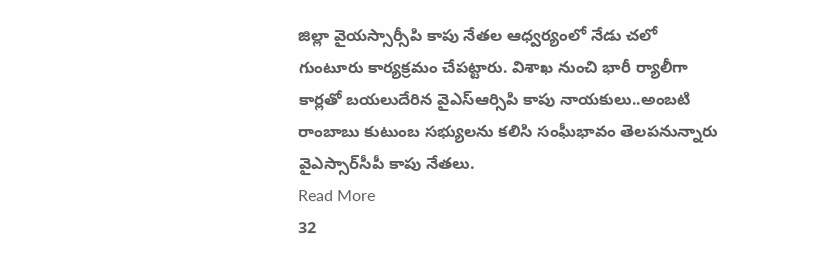జిల్లా వైయస్సార్సీపి కాపు నేతల ఆధ్వర్యంలో నేడు చలో గుంటూరు కార్యక్రమం చేపట్టారు. విశాఖ నుంచి భారీ ర్యాలీగా కార్లతో బయలుదేరిన వైఎస్ఆర్సిపి కాపు నాయకులు..అంబటి రాంబాబు కుటుంబ సభ్యులను కలిసి సంఘీభావం తెలపనున్నారు వైఎస్సార్‌సీపీ కాపు నేతలు.
Read More
32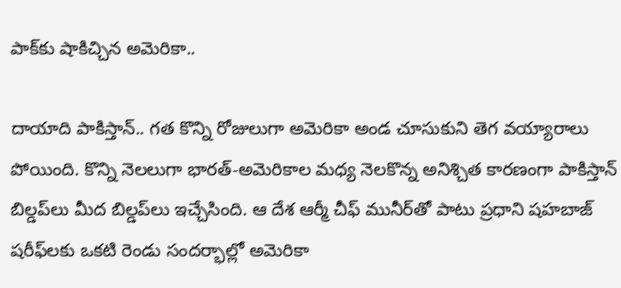పాక్‌కు షాకిచ్చిన అమెరికా..

దాయాది పాకిస్తాన్‌.. గత కొన్ని రోజులుగా అమెరికా అండ చూసుకుని తెగ వయ్యారాలు పోయింది. కొన్ని నెలలుగా భారత్‌-అమెరికాల మధ్య నెలకొన్న అనిశ్చిత కారణంగా పాకిస్తాన్‌ బిల్డప్‌లు మీద బిల్డప్‌లు ఇచ్చేసింది. ఆ దేశ ఆర్మీ చీఫ్‌ మునీర్‌తో పాటు ప్రధాని షహబాజ్‌ షరీఫ్‌లకు ఒకటి రెండు సందర్భాల్లో అమెరికా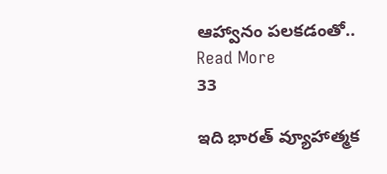ఆహ్వానం పలకడంతో..
Read More
33

ఇది భారత్‌ వ్యూహాత్మక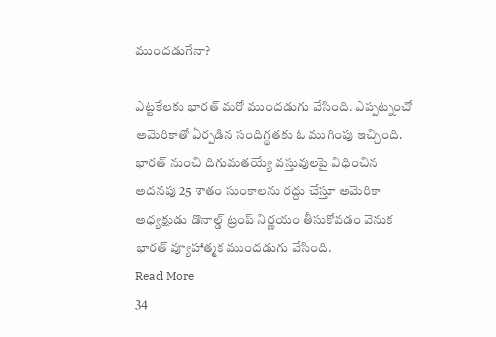ముందడుగేనా?

ఎట్టకేలకు భారత్‌ మరో ముందడుగు వేసింది. ఎప్పట్నంచో అమెరికాతో ఏర్పడిన సందిగ్థతకు ఓ ముగింపు ఇచ్చింది. భారత్ నుంచి దిగుమతయ్యే వస్తువులపై విధించిన అదనపు 25 శాతం సుంకాలను రద్దు చేస్తూ అమెరికా అధ్యక్షుడు డొనాల్డ్‌ ట్రంప్‌ నిర్ణయం తీసుకోవడం వెనుక భారత్‌ వ్యూహాత్మక ముందడుగు వేసింది.
Read More
34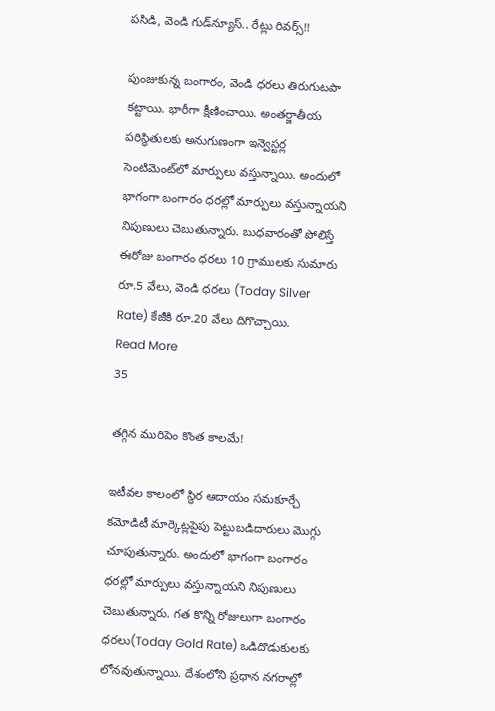పసిడి, వెండి గుడ్‌న్యూస్‌.. రేట్లు రివర్స్‌!!

పుంజుకున్న బంగారం, వెండి ధరలు తిరుగుటపా కట్టాయి. భారీగా క్షీణించాయి. అంతర్జాతీయ పరిస్థితులకు అనుగుణంగా ఇన్వెస్టర్ల సెంటిమెంట్‌లో మార్పులు వస్తున్నాయి. అందులో భాగంగా బంగారం ధరల్లో మార్పులు వస్తున్నాయని నిపుణులు చెబుతున్నారు. బుధవారంతో పోలిస్తే ఈరోజు బంగారం ధరలు 10 గ్రాములకు సుమారు రూ.5 వేలు, వెండి ధరలు (Today Silver Rate) కేజీకి రూ.20 వేలు దిగొచ్చాయి.
Read More
35

తగ్గిన మురిపెం కొంత కాలమే!

ఇటీవల కాలంలో స్థిర ఆదాయం సమకూర్చే కమోడిటీ మార్కెట్లపైపు పెట్టుబడిదారులు మొగ్గు చూపుతున్నారు. అందులో భాగంగా బంగారం ధరల్లో మార్పులు వస్తున్నాయని నిపుణులు చెబుతున్నారు. గత కొన్ని రోజులుగా బంగారం ధరలు(Today Gold Rate) ఒడిదొడుకులకు లోనవుతున్నాయి. దేశంలోని ప్రధాన నగరాల్లో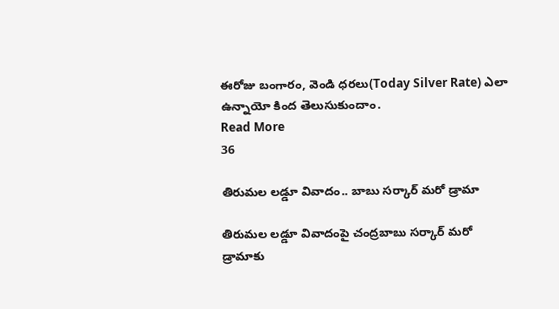ఈరోజు బంగారం, వెండి ధరలు(Today Silver Rate) ఎలా ఉన్నాయో కింద తెలుసుకుందాం.
Read More
36

తిరుమల లడ్డూ వివాదం.. బాబు సర్కార్‌ మరో డ్రామా

తిరుమల లడ్డూ వివాదంపై చంద్రబాబు సర్కార్‌ మరో డ్రామాకు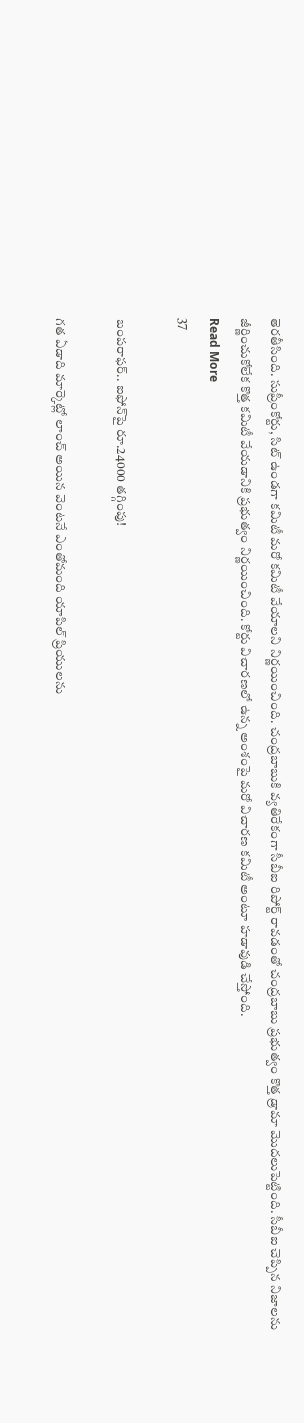తెరతీసింది. సుప్రీంకోర్టు, సిట్ ఉండగా కమిటీ మరో కమిటీ వేయాలని నిర్ణయించింది. చంద్రబాబుకి వ్యతిరేకంగా సీబీఐ రిపోర్ట్‌ రావడంతో చంద్రబాబు ప్రభుత్వం కొత్త డ్రామా మొదలుపెట్టింది. సీబీఐ చెప్పిన నిజాలను జీర్ణించుకోలేక కొత్త కమిటీ వేయడానికి ప్రభుత్వం నిర్ణయించింది. కోర్టు విచారణలో ఉన్న అంశంపై మరో విచారణ కమిటీ అంటూ హడావుడి చేస్తోంది.
Read More
37

బంపరాఫర్.. ఐఫోన్‌పై రూ.24000 తగ్గింపు!

గత ఏడాది మార్కెట్లో లాంచ్ అయిన వెంటనే ఎంతోమంది యాపిల్ ప్రియులను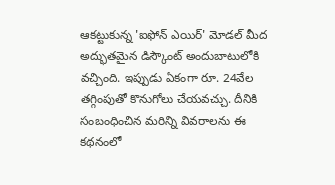ఆకట్టుకున్న 'ఐఫోన్ ఎయిర్' మోడల్ మీద అద్భుతమైన డిస్కౌంట్ అందుబాటులోకి వచ్చింది. ఇప్పుడు ఏకంగా రూ. 24వేల తగ్గింపుతో కొనుగోలు చేయవచ్చు. దీనికి సంబంధించిన మరిన్ని వివరాలను ఈ కథనంలో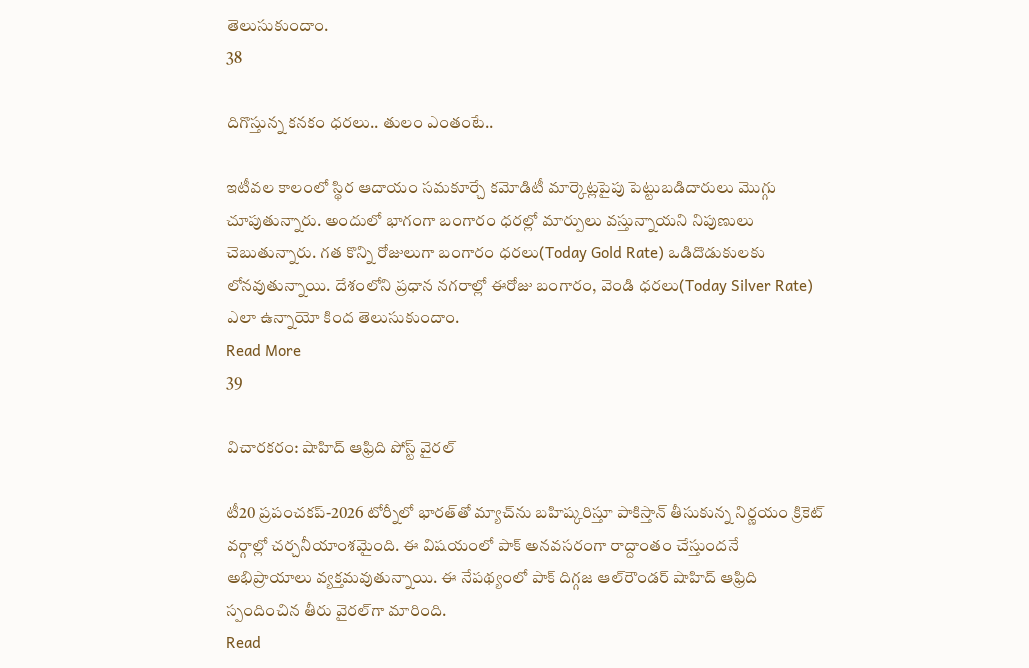తెలుసుకుందాం.
38

దిగొస్తున్న కనకం ధరలు.. తులం ఎంతంటే..

ఇటీవల కాలంలో స్థిర ఆదాయం సమకూర్చే కమోడిటీ మార్కెట్లపైపు పెట్టుబడిదారులు మొగ్గు చూపుతున్నారు. అందులో భాగంగా బంగారం ధరల్లో మార్పులు వస్తున్నాయని నిపుణులు చెబుతున్నారు. గత కొన్ని రోజులుగా బంగారం ధరలు(Today Gold Rate) ఒడిదొడుకులకు లోనవుతున్నాయి. దేశంలోని ప్రధాన నగరాల్లో ఈరోజు బంగారం, వెండి ధరలు(Today Silver Rate) ఎలా ఉన్నాయో కింద తెలుసుకుందాం.
Read More
39

విచారకరం: షాహిద్‌ ఆఫ్రిది పోస్ట్‌ వైరల్‌

టీ20 ప్రపంచకప్‌-2026 టోర్నీలో భారత్‌తో మ్యాచ్‌ను బహిష్కరిస్తూ పాకిస్తాన్‌ తీసుకున్న నిర్ణయం క్రికెట్‌ వర్గాల్లో చర్చనీయాంశమైంది. ఈ విషయంలో పాక్‌ అనవసరంగా రాద్దాంతం చేస్తుందనే అభిప్రాయాలు వ్యక్తమవుతున్నాయి. ఈ నేపథ్యంలో పాక్‌ దిగ్గజ ఆల్‌రౌండర్‌ షాహిద్‌ ఆఫ్రిది స్పందించిన తీరు వైరల్‌గా మారింది.
Read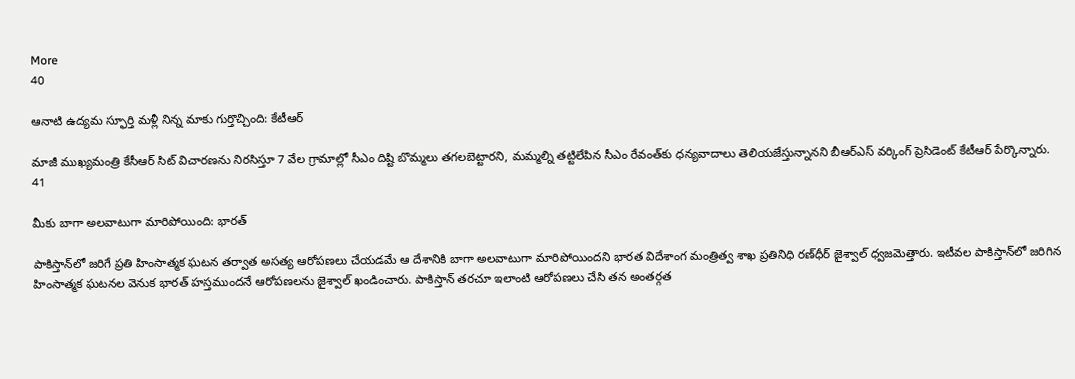More
40

ఆనాటి ఉద్యమ స్ఫూర్తి మళ్లీ నిన్న మాకు గుర్తొచ్చింది: కేటీఆర్‌

మాజీ ముఖ్యమంత్రి కేసీఆర్‌ సిట్‌ విచారణను నిరసిస్తూ 7 వేల గ్రామాల్లో సీఎం దిష్టి బొమ్మలు తగలబెట్టారని, మమ్మల్ని తట్టిలేపిన సీఎం రేవంత్‌కు ధన్యవాదాలు తెలియజేస్తున్నానని బీఆర్‌ఎస్‌ వర్కింగ్‌ ప్రెసిడెంట్‌ కేటీఆర్‌ పేర్కొన్నారు.
41

మీకు బాగా అలవాటుగా మారిపోయింది: భారత్‌

పాకిస్తాన్‌లో జరిగే ప్రతి హింసాత్మక ఘటన తర్వాత అసత్య ఆరోపణలు చేయడమే ఆ దేశానికి బాగా అలవాటుగా మారిపోయిందని భారత విదేశాంగ మంత్రిత్వ శాఖ ప్రతినిధి రణ్‌ధీర్‌ జైశ్వాల్‌ ధ్వజమెత్తారు. ఇటీవల పాకిస్తాన్‌లో జరిగిన హింసాత్మక ఘటనల వెనుక భారత్‌ హస్తముందనే ఆరోపణలను జైశ్వాల్‌ ఖండించారు. పాకిస్తాన్‌ తరచూ ఇలాంటి ఆరోపణలు చేసి తన అంతర్గత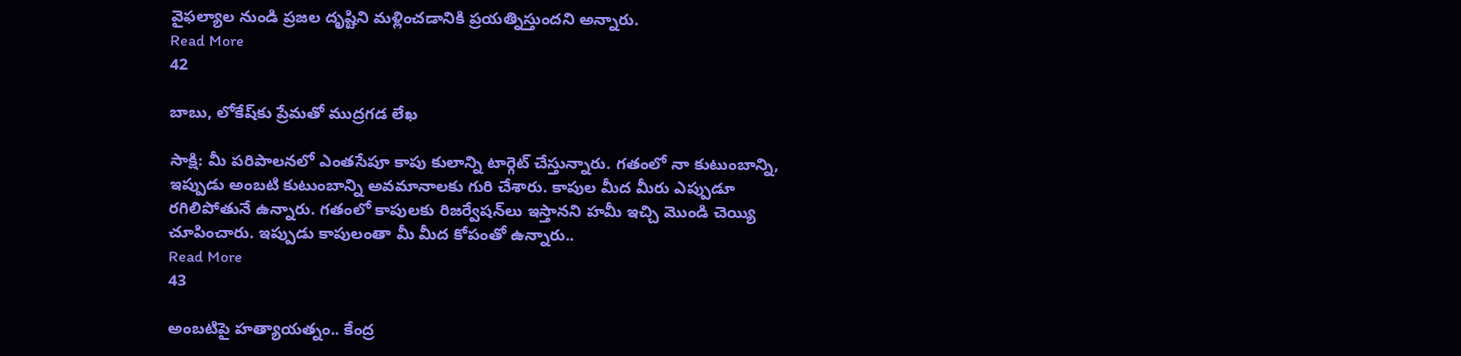వైఫల్యాల నుండి ప్రజల దృష్టిని మళ్లించడానికి ప్రయత్నిస్తుందని అన్నారు.
Read More
42

బాబు, లోకేష్‌కు ప్రేమతో ముద్రగడ లేఖ

సాక్షి: మీ పరిపాలనలో ఎంతసేపూ కాపు కులాన్ని టార్గెట్ చేస్తున్నారు. గతంలో నా కుటుంబాన్ని, ఇప్పుడు అంబటి కుటుంబాన్ని అవమానాలకు గురి చేశారు. కాపుల మీద మీరు ఎప్పుడూ రగిలిపోతునే ఉన్నారు. గతంలో కాపులకు రిజర్వేషన్‌లు ఇస్తానని హమీ ఇచ్చి మొండి చెయ్యి చూపించారు. ఇప్పుడు కాపులంతా మీ మీద కోపంతో ఉన్నారు..
Read More
43

అంబటిపై హత్యాయత్నం.. కేంద్ర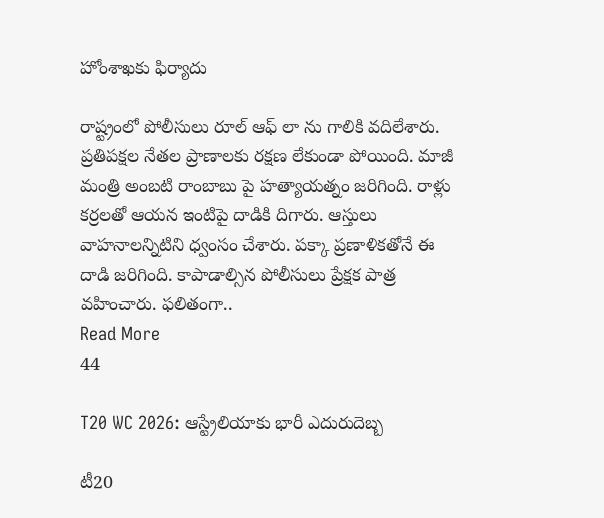హోంశాఖకు ఫిర్యాదు

రాష్ట్రంలో పోలీసులు రూల్ ఆఫ్ లా ను గాలికి వదిలేశారు. ప్రతిపక్షల నేతల ప్రాణాలకు రక్షణ లేకుండా పోయింది. మాజీ మంత్రి అంబటి రాంబాబు పై హత్యాయత్నం జరిగింది. రాళ్లు కర్రలతో ఆయన ఇంటిపై దాడికి దిగారు. ఆస్తులు వాహనాలన్నిటిని ధ్వంసం చేశారు. పక్కా ప్రణాళికతోనే ఈ దాడి జరిగింది. కాపాడాల్సిన పోలీసులు ప్రేక్షక పాత్ర వహించారు. ఫలితంగా..
Read More
44

T20 WC 2026: ఆస్ట్రేలియాకు భారీ ఎదురుదెబ్బ

టీ20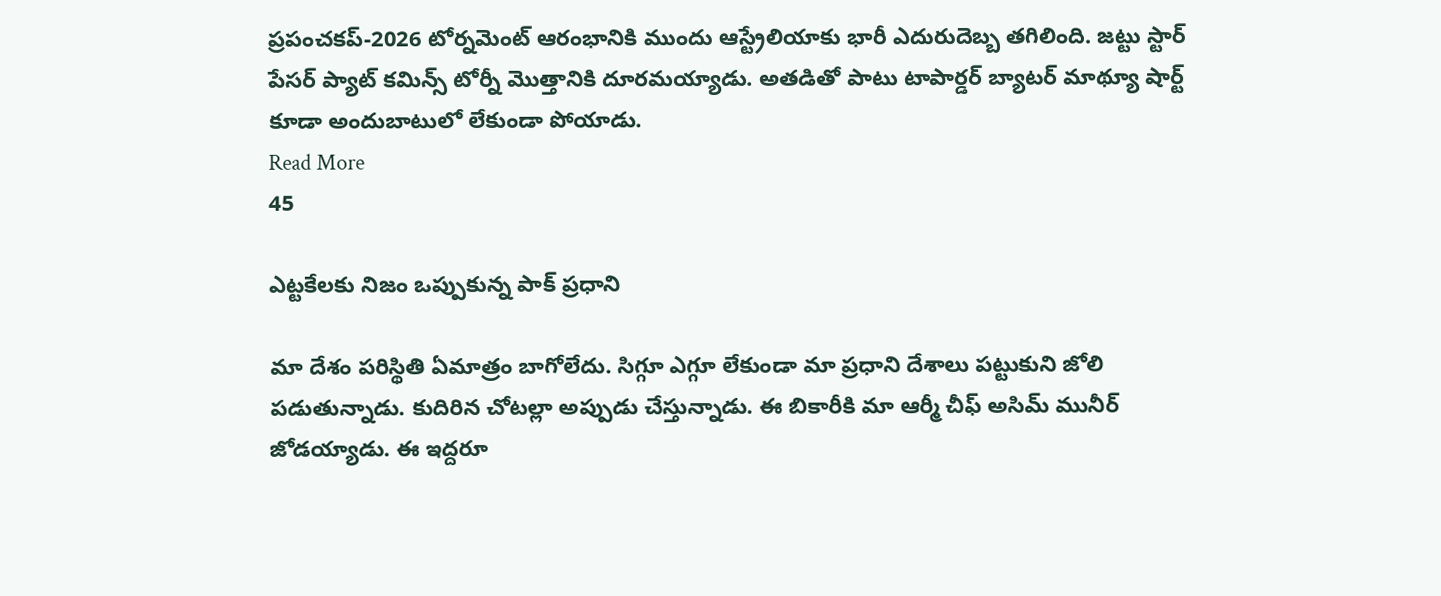ప్రపంచకప్‌-2026 టోర్నమెంట్‌ ఆరంభానికి ముందు ఆస్ట్రేలియాకు భారీ ఎదురుదెబ్బ తగిలింది. జట్టు స్టార్‌ పేసర్‌ ప్యాట్‌ కమిన్స్‌ టోర్నీ మొత్తానికి దూరమయ్యాడు. అతడితో పాటు టాపార్డర్‌ బ్యాటర్‌ మాథ్యూ షార్ట్‌ కూడా అందుబాటులో లేకుండా పోయాడు.
Read More
45

ఎట్టకేలకు నిజం ఒప్పుకున్న పాక్‌ ప్రధాని

మా దేశం పరిస్థితి ఏమాత్రం బాగోలేదు. సిగ్గూ ఎగ్గూ లేకుండా మా ప్రధాని దేశాలు పట్టుకుని జోలి పడుతున్నాడు. కుదిరిన చోటల్లా అప్పుడు చేస్తున్నాడు. ఈ బికారీకి మా ఆర్మీ చీఫ్‌ అసిమ్‌ మునీర్‌ జోడయ్యాడు. ఈ ఇద్దరూ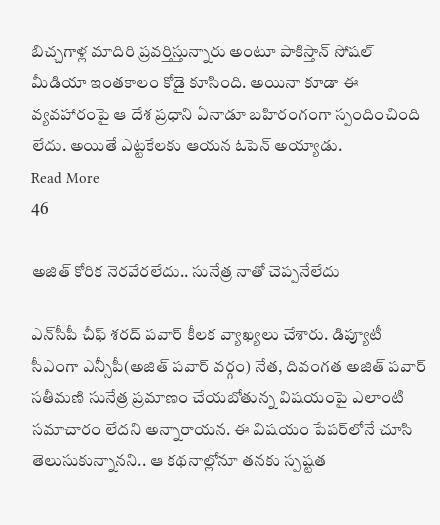బిచ్చగాళ్ల మాదిరి ప్రవర్తిస్తున్నారు అంటూ పాకిస్తాన్‌ సోషల్‌ మీడియా ఇంతకాలం కోడై కూసింది. అయినా కూడా ఈ వ్యవహారంపై ఆ దేశ ప్రధాని ఏనాడూ బహిరంగంగా స్పందించింది లేదు. అయితే ఎట్టకేలకు ఆయన ఓపెన్‌ అయ్యాడు.
Read More
46

అజిత్‌ కోరిక నెరవేరలేదు.. సునేత్ర నాతో చెప్పనేలేదు

ఎన్‌సీపీ చీఫ్‌ శరద్‌ పవార్‌ కీలక వ్యాఖ్యలు చేశారు. డిప్యూటీ సీఎంగా ఎన్సీపీ(అజిత్‌ పవార్‌ వర్గం) నేత, దివంగత అజిత్‌ పవార్‌ సతీమణి సునేత్ర ప్రమాణం చేయబోతున్న విషయంపై ఎలాంటి సమాచారం లేదని అన్నారాయన. ఈ విషయం పేపర్‌లోనే చూసి తెలుసుకున్నానని.. ఆ కథనాల్లోనూ తనకు స్పష్టత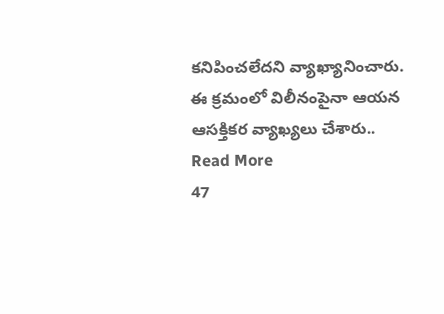కనిపించలేదని వ్యాఖ్యానించారు. ఈ క్రమంలో విలీనంపైనా ఆయన ఆసక్తికర వ్యాఖ్యలు చేశారు..
Read More
47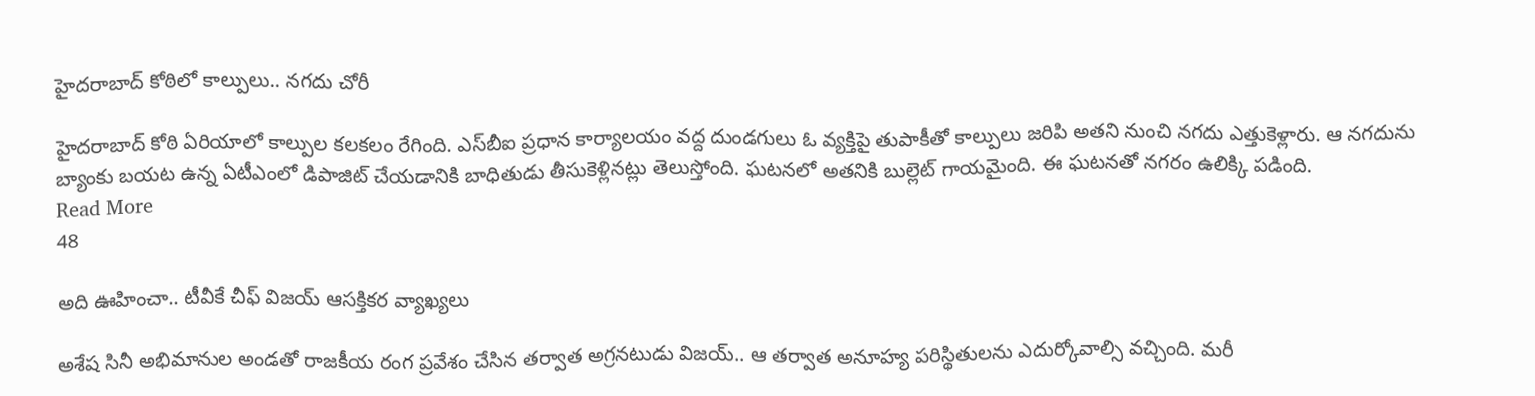హైదరాబాద్‌ కోఠిలో కాల్పులు.. నగదు చోరీ

హైదరాబాద్‌ కోఠి ఏరియాలో కాల్పుల కలకలం రేగింది. ఎస్‌బీఐ ప్రధాన కార్యాలయం వద్ద దుండగులు ఓ వ్యక్తిపై తుపాకీతో కాల్పులు జరిపి అతని నుంచి నగదు ఎత్తుకెళ్లారు. ఆ నగదును బ్యాంకు బయట ఉన్న ఏటీఎంలో డిపాజిట్‌ చేయడానికి బాధితుడు తీసుకెళ్లినట్లు తెలుస్తోంది. ఘటనలో అతనికి బుల్లెట్‌ గాయమైంది. ఈ ఘటనతో నగరం ఉలిక్కి పడింది.
Read More
48

అది ఊహించా.. టీవీకే చీఫ్‌ విజయ్‌ ఆసక్తికర వ్యాఖ్యలు

అశేష సినీ అభిమానుల అండతో రాజకీయ రంగ ప్రవేశం చేసిన తర్వాత అగ్రనటుడు విజయ్‌.. ఆ తర్వాత అనూహ్య పరిస్థితులను ఎదుర్కోవాల్సి వచ్చింది. మరీ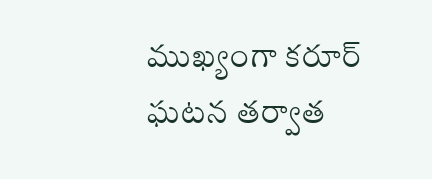ముఖ్యంగా కరూర్‌ ఘటన తర్వాత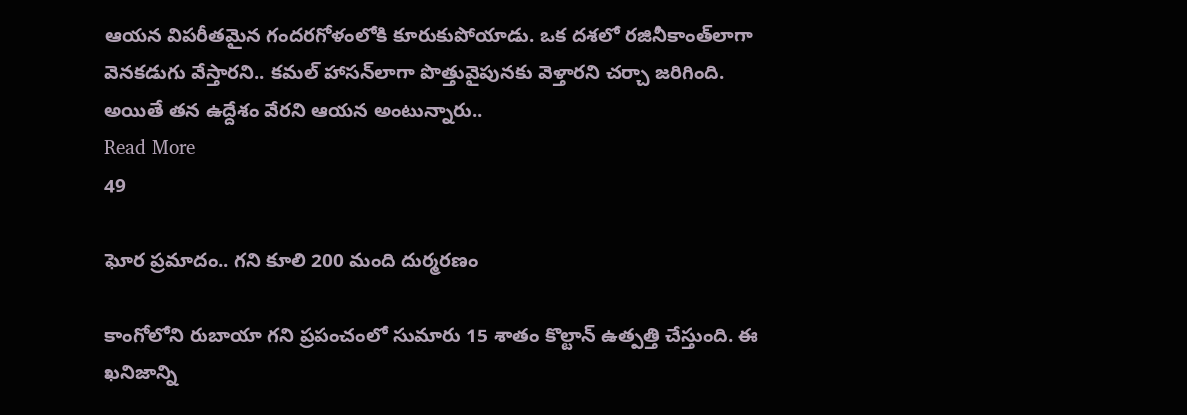ఆయన విపరీతమైన గందరగోళంలోకి కూరుకుపోయాడు. ఒక దశలో రజినీకాంత్‌లాగా వెనకడుగు వేస్తారని.. కమల్‌ హాసన్‌లాగా పొత్తువైపునకు వెళ్తారని చర్చా జరిగింది. అయితే తన ఉద్దేశం వేరని ఆయన అంటున్నారు..
Read More
49

ఘోర ప్రమాదం.. గని కూలి 200 మంది దుర్మరణం

కాంగోలోని రుబాయా గని ప్రపంచంలో సుమారు 15 శాతం కొల్టాన్ ఉత్పత్తి చేస్తుంది. ఈ ఖనిజాన్ని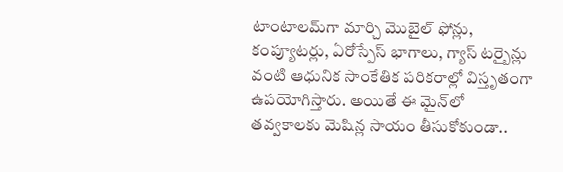టాంటాలమ్‌గా మార్చి మొబైల్ ఫోన్లు, కంప్యూటర్లు, ఏరోస్పేస్ భాగాలు, గ్యాస్ టర్బైన్లు వంటి ఆధునిక సాంకేతిక పరికరాల్లో విస్తృతంగా ఉపయోగిస్తారు. అయితే ఈ మైన్‌లో తవ్వకాలకు మెషిన్ల సాయం తీసుకోకుండా..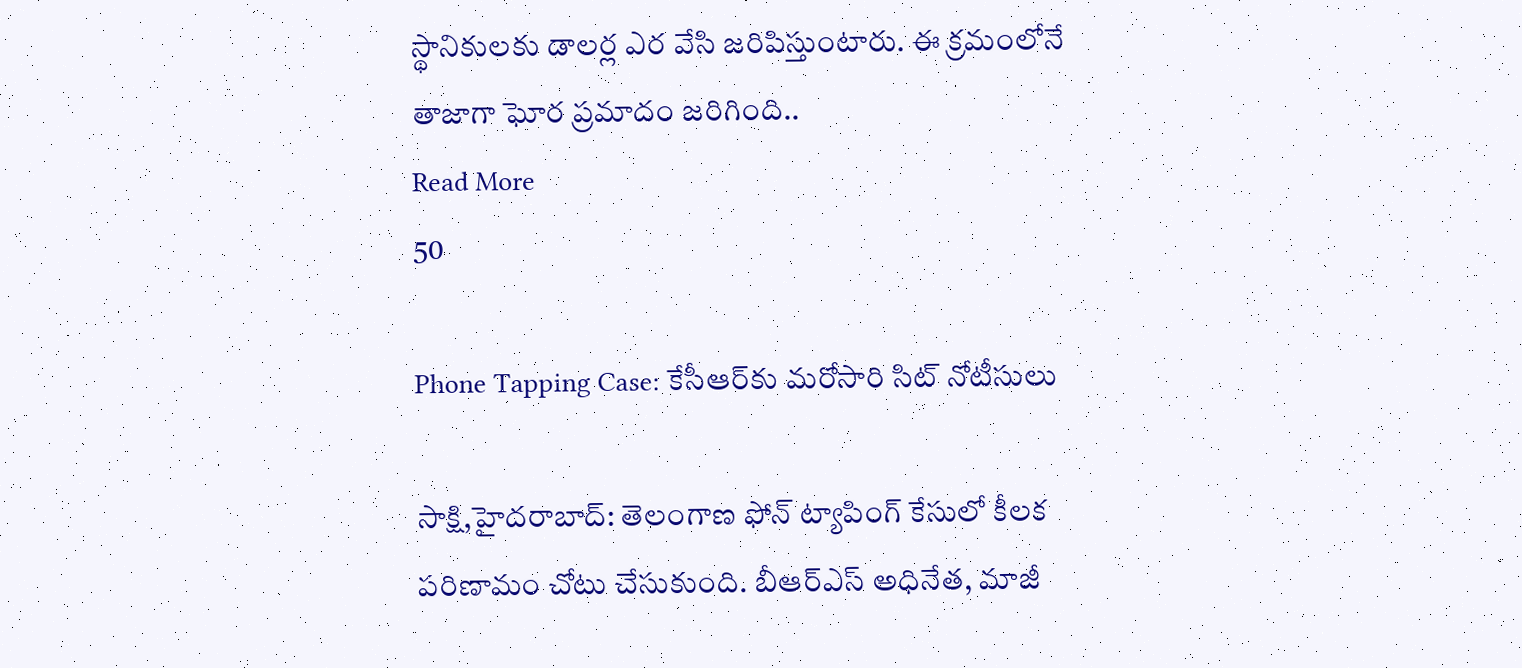స్థానికులకు డాలర్ల ఎర వేసి జరిపిస్తుంటారు. ఈ క్రమంలోనే తాజాగా ఘోర ప్రమాదం జరిగింది..
Read More
50

Phone Tapping Case: కేసీఆర్‌కు మరోసారి సిట్‌ నోటీసులు

సాక్షి,హైదరాబాద్‌: తెలంగాణ ఫోన్‌ ట్యాపింగ్‌ కేసులో కీలక పరిణామం చోటు చేసుకుంది. బీఆర్‌ఎస్‌ అధినేత, మాజీ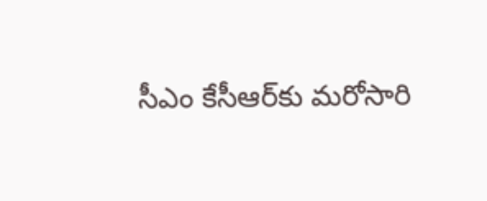సీఎం కేసీఆర్‌కు మరోసారి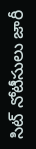సిట్‌ నోటీసులు జారీ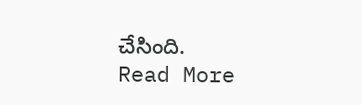చేసింది.
Read More